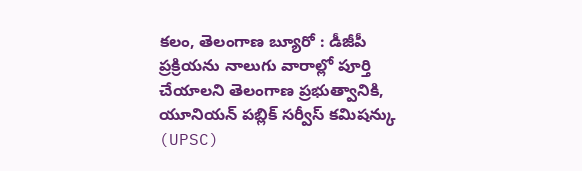కలం, తెలంగాణ బ్యూరో : డీజీపీ ప్రక్రియను నాలుగు వారాల్లో పూర్తి చేయాలని తెలంగాణ ప్రభుత్వానికి, యూనియన్ పబ్లిక్ సర్వీస్ కమిషన్కు (UPSC)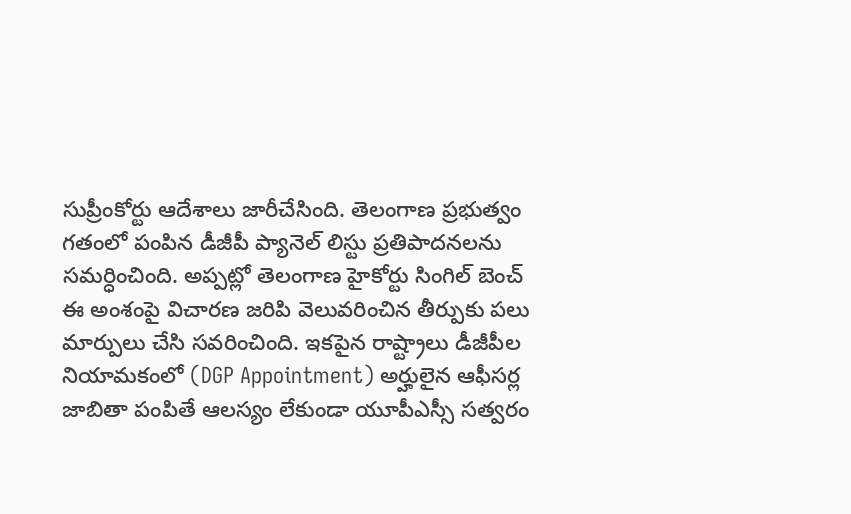సుప్రీంకోర్టు ఆదేశాలు జారీచేసింది. తెలంగాణ ప్రభుత్వం గతంలో పంపిన డీజీపీ ప్యానెల్ లిస్టు ప్రతిపాదనలను సమర్ధించింది. అప్పట్లో తెలంగాణ హైకోర్టు సింగిల్ బెంచ్ ఈ అంశంపై విచారణ జరిపి వెలువరించిన తీర్పుకు పలు మార్పులు చేసి సవరించింది. ఇకపైన రాష్ట్రాలు డీజీపీల నియామకంలో (DGP Appointment) అర్హులైన ఆఫీసర్ల జాబితా పంపితే ఆలస్యం లేకుండా యూపీఎస్సీ సత్వరం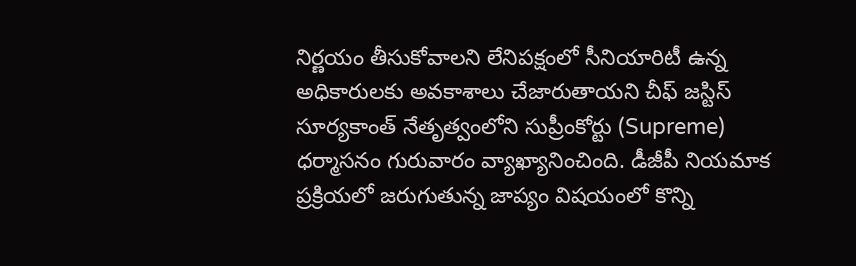నిర్ణయం తీసుకోవాలని లేనిపక్షంలో సీనియారిటీ ఉన్న అధికారులకు అవకాశాలు చేజారుతాయని చీఫ్ జస్టిస్ సూర్యకాంత్ నేతృత్వంలోని సుప్రీంకోర్టు (Supreme) ధర్మాసనం గురువారం వ్యాఖ్యానించింది. డీజీపీ నియమాక ప్రక్రియలో జరుగుతున్న జాప్యం విషయంలో కొన్ని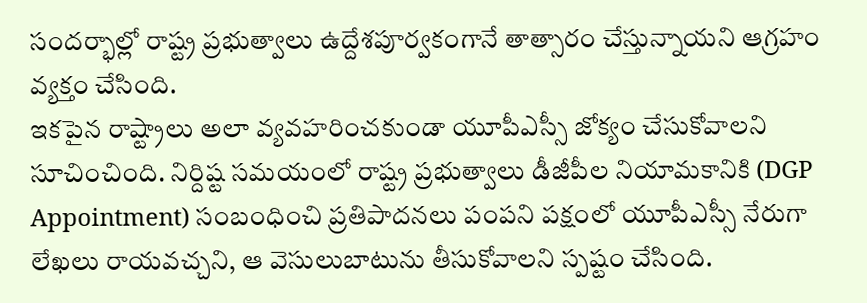సందర్భాల్లో రాష్ట్ర ప్రభుత్వాలు ఉద్దేశపూర్వకంగానే తాత్సారం చేస్తున్నాయని ఆగ్రహం వ్యక్తం చేసింది.
ఇకపైన రాష్ట్రాలు అలా వ్యవహరించకుండా యూపీఎస్సీ జోక్యం చేసుకోవాలని సూచించింది. నిర్దిష్ట సమయంలో రాష్ట్ర ప్రభుత్వాలు డీజీపీల నియామకానికి (DGP Appointment) సంబంధించి ప్రతిపాదనలు పంపని పక్షంలో యూపీఎస్సీ నేరుగా లేఖలు రాయవచ్చని, ఆ వెసులుబాటును తీసుకోవాలని స్పష్టం చేసింది.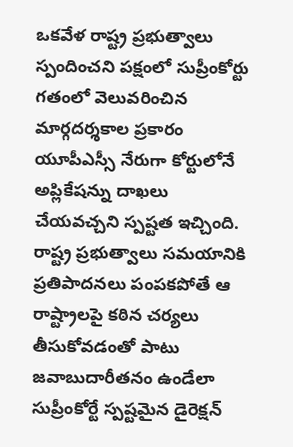ఒకవేళ రాష్ట్ర ప్రభుత్వాలు స్పందించని పక్షంలో సుప్రీంకోర్టు గతంలో వెలువరించిన మార్గదర్శకాల ప్రకారం యూపీఎస్సీ నేరుగా కోర్టులోనే అప్లికేషన్ను దాఖలు చేయవచ్చని స్పష్టత ఇచ్చింది. రాష్ట్ర ప్రభుత్వాలు సమయానికి ప్రతిపాదనలు పంపకపోతే ఆ రాష్ట్రాలపై కఠిన చర్యలు తీసుకోవడంతో పాటు జవాబుదారీతనం ఉండేలా సుప్రీంకోర్టే స్పష్టమైన డైరెక్షన్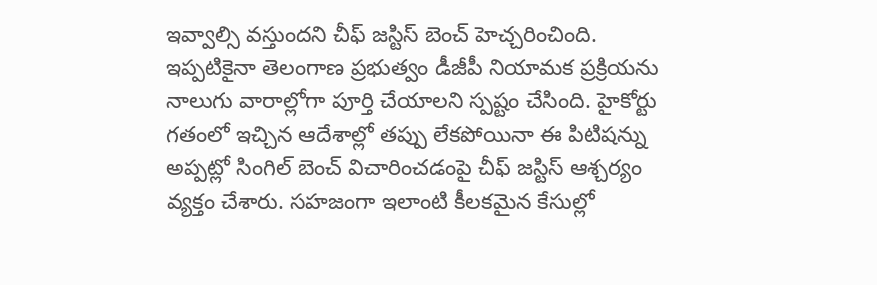ఇవ్వాల్సి వస్తుందని చీఫ్ జస్టిస్ బెంచ్ హెచ్చరించింది. ఇప్పటికైనా తెలంగాణ ప్రభుత్వం డీజీపీ నియామక ప్రక్రియను నాలుగు వారాల్లోగా పూర్తి చేయాలని స్పష్టం చేసింది. హైకోర్టు గతంలో ఇచ్చిన ఆదేశాల్లో తప్పు లేకపోయినా ఈ పిటిషన్ను అప్పట్లో సింగిల్ బెంచ్ విచారించడంపై చీఫ్ జస్టిస్ ఆశ్చర్యం వ్యక్తం చేశారు. సహజంగా ఇలాంటి కీలకమైన కేసుల్లో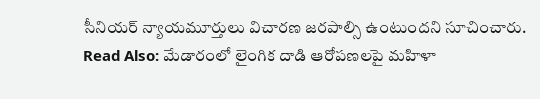సీనియర్ న్యాయమూర్తులు విచారణ జరపాల్సి ఉంటుందని సూచించారు.
Read Also: మేడారంలో లైంగిక దాడి ఆరోపణలపై మహిళా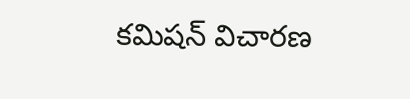కమిషన్ విచారణ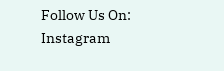Follow Us On: Instagram